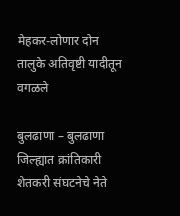मेहकर-लोणार दोन तालुके अतिवृष्टी यादीतून वगळले

बुलढाणा – बुलढाणा जिल्ह्यात क्रांतिकारी शेतकरी संघटनेचे नेते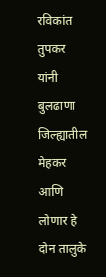रविकांत तुपकर यांनी बुलढाणा जिल्ह्यातील मेहकर आणि लोणार हे दोन तालुके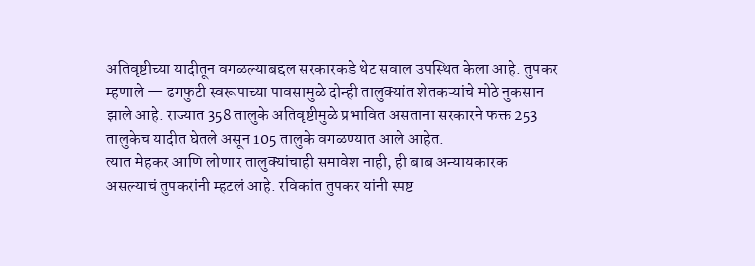अतिवृष्टीच्या यादीतून वगळल्याबद्दल सरकारकडे थेट सवाल उपस्थित केला आहे. तुपकर म्हणाले — ढगफुटी स्वरूपाच्या पावसामुळे दोन्ही तालुक्यांत शेतकऱ्यांचे मोठे नुकसान झाले आहे. राज्यात 358 तालुके अतिवृष्टीमुळे प्रभावित असताना सरकारने फक्त 253 तालुकेच यादीत घेतले असून 105 तालुके वगळण्यात आले आहेत.
त्यात मेहकर आणि लोणार तालुक्यांचाही समावेश नाही, ही बाब अन्यायकारक असल्याचं तुपकरांनी म्हटलं आहे. रविकांत तुपकर यांनी स्पष्ट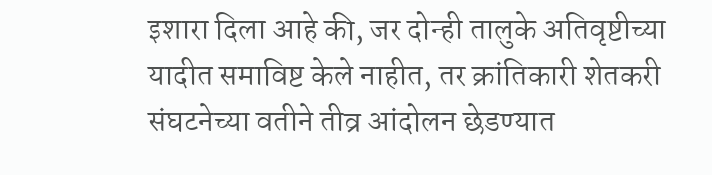इशारा दिला आहे की, जर दोन्ही तालुके अतिवृष्टीच्या यादीत समाविष्ट केले नाहीत, तर क्रांतिकारी शेतकरी संघटनेच्या वतीने तीव्र आंदोलन छेडण्यात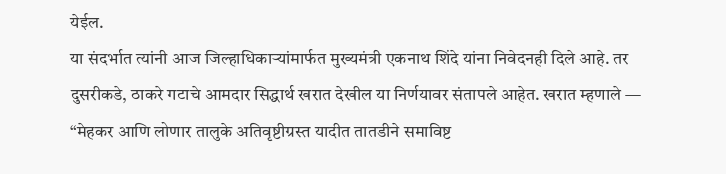येईल.
या संदर्भात त्यांनी आज जिल्हाधिकाऱ्यांमार्फत मुख्यमंत्री एकनाथ शिंदे यांना निवेदनही दिले आहे. तर दुसरीकडे, ठाकरे गटाचे आमदार सिद्धार्थ खरात देखील या निर्णयावर संतापले आहेत. खरात म्हणाले — “मेहकर आणि लोणार तालुके अतिवृष्टीग्रस्त यादीत तातडीने समाविष्ट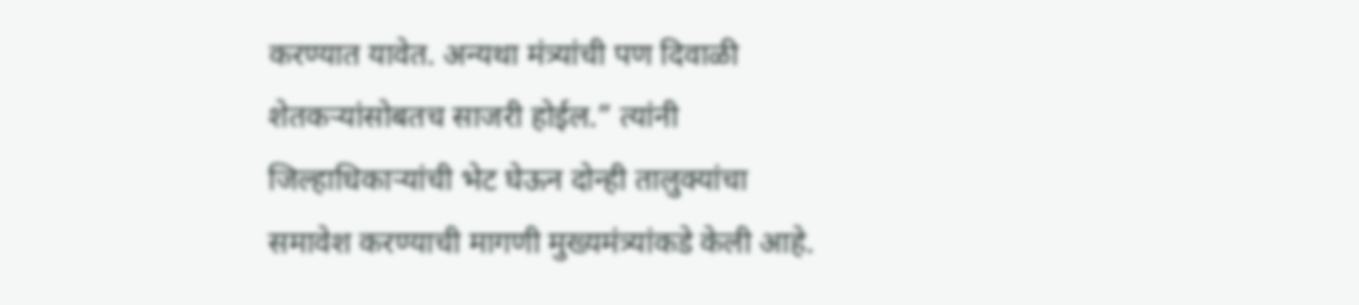करण्यात यावेत. अन्यथा मंत्र्यांची पण दिवाळी शेतकऱ्यांसोबतच साजरी होईल.” त्यांनी जिल्हाधिकाऱ्यांची भेट घेऊन दोन्ही तालुक्यांचा समावेश करण्याची मागणी मुख्यमंत्र्यांकडे केली आहे.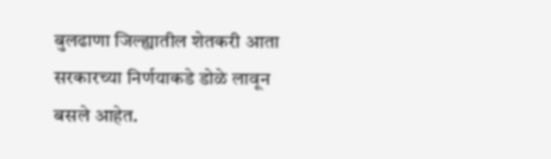बुलढाणा जिल्ह्यातील शेतकरी आता सरकारच्या निर्णयाकडे डोळे लावून बसले आहेत.